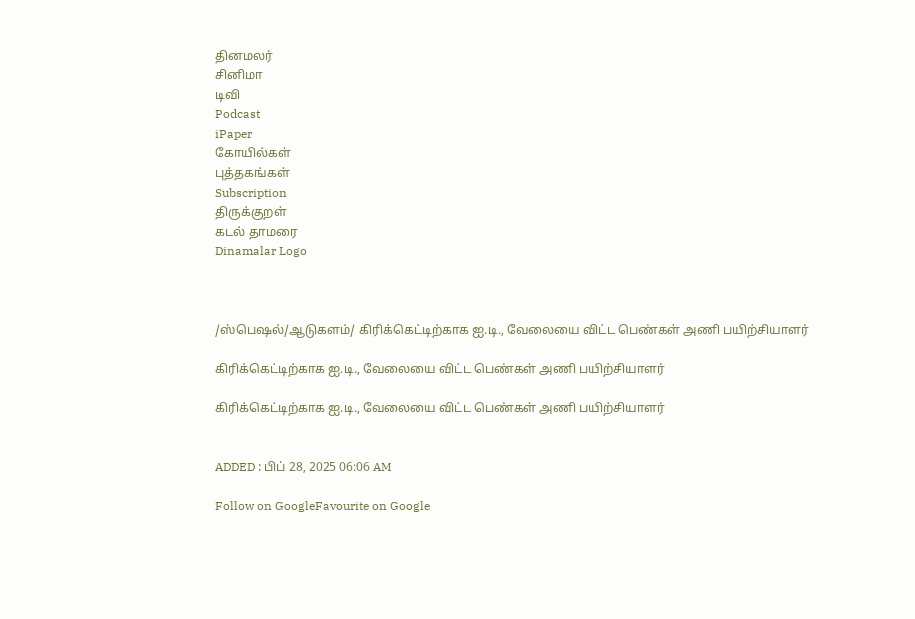தினமலர்
சினிமா
டிவி
Podcast
iPaper
கோயில்கள்
புத்தகங்கள்
Subscription
திருக்குறள்
கடல் தாமரை
Dinamalar Logo



/ஸ்பெஷல்/ஆடுகளம்/ கிரிக்கெட்டிற்காக ஐ.டி., வேலையை விட்ட பெண்கள் அணி பயிற்சியாளர்

கிரிக்கெட்டிற்காக ஐ.டி., வேலையை விட்ட பெண்கள் அணி பயிற்சியாளர்

கிரிக்கெட்டிற்காக ஐ.டி., வேலையை விட்ட பெண்கள் அணி பயிற்சியாளர்


ADDED : பிப் 28, 2025 06:06 AM

Follow on GoogleFavourite on Google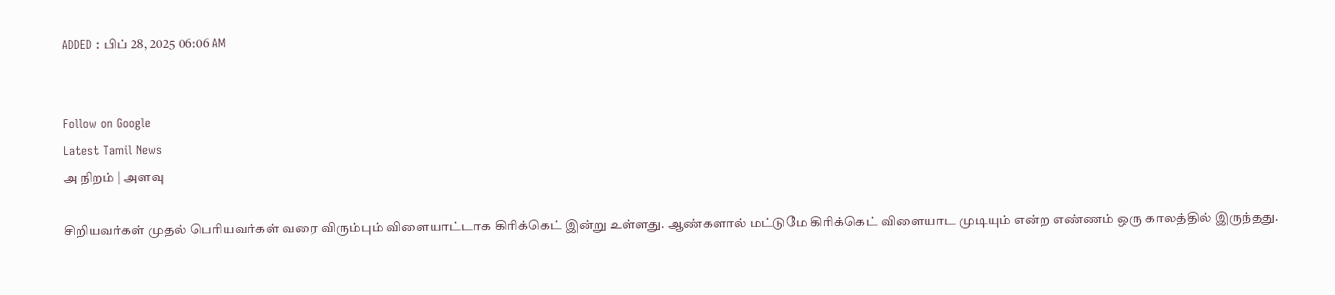ADDED : பிப் 28, 2025 06:06 AM


Follow on Google
Latest Tamil News
அ நிறம் | அளவு

சிறியவர்கள் முதல் பெரியவர்கள் வரை விரும்பும் விளையாட்டாக கிரிக்கெட் இன்று உள்ளது. ஆண்களால் மட்டுமே கிரிக்கெட் விளையாட முடியும் என்ற எண்ணம் ஒரு காலத்தில் இருந்தது.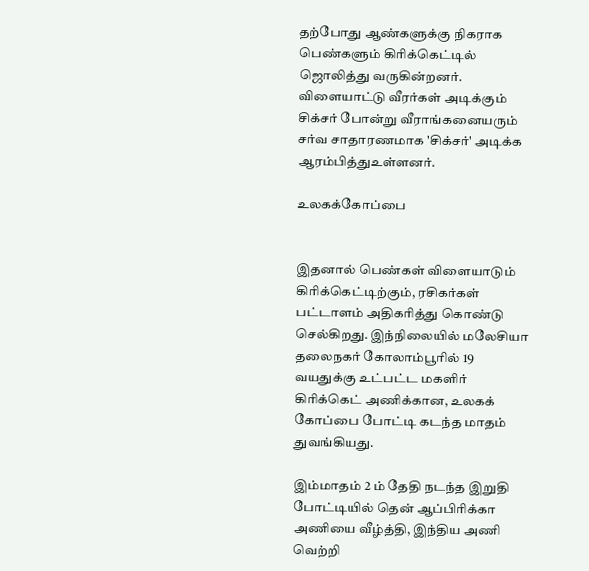தற்போது ஆண்களுக்கு நிகராக பெண்களும் கிரிக்கெட்டில் ஜொலித்து வருகின்றனர். விளையாட்டு வீரர்கள் அடிக்கும் சிக்சர் போன்று வீராங்கனையரும் சர்வ சாதாரணமாக 'சிக்சர்' அடிக்க ஆரம்பித்துஉள்ளனர்.

உலகக்கோப்பை


இதனால் பெண்கள் விளையாடும் கிரிக்கெட்டிற்கும், ரசிகர்கள் பட்டாளம் அதிகரித்து கொண்டு செல்கிறது. இந்நிலையில் மலேசியா தலைநகர் கோலாம்பூரில் 19 வயதுக்கு உட்பட்ட மகளிர் கிரிக்கெட் அணிக்கான, உலகக் கோப்பை போட்டி கடந்த மாதம் துவங்கியது.

இம்மாதம் 2 ம் தேதி நடந்த இறுதி போட்டியில் தென் ஆப்பிரிக்கா அணியை வீழ்த்தி, இந்திய அணி வெற்றி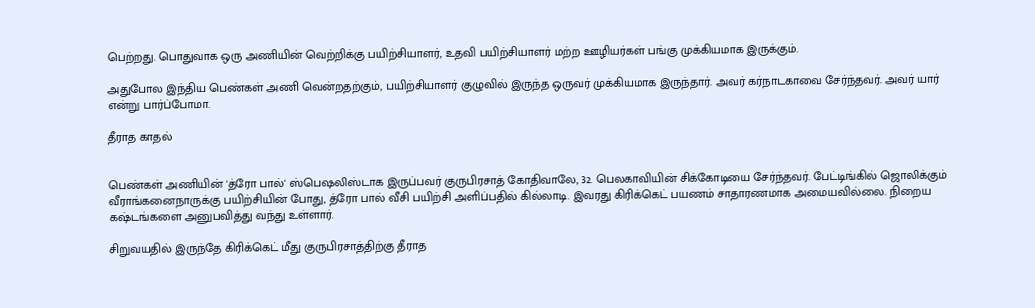பெற்றது. பொதுவாக ஒரு அணியின் வெற்றிக்கு பயிற்சியாளர், உதவி பயிற்சியாளர் மற்ற ஊழியர்கள் பங்கு முக்கியமாக இருக்கும்.

அதுபோல இந்திய பெண்கள் அணி வென்றதற்கும், பயிற்சியாளர் குழுவில் இருந்த ஒருவர் முக்கியமாக இருந்தார். அவர் கர்நாடகாவை சேர்ந்தவர். அவர் யார் என்று பார்ப்போமா.

தீராத காதல்


பெண்கள் அணியின் 'த்ரோ பால்' ஸ்பெஷலிஸ்டாக இருப்பவர் குருபிரசாத் கோதிவாலே, 32. பெலகாவியின் சிக்கோடியை சேர்ந்தவர். பேட்டிங்கில் ஜொலிக்கும் வீராங்கனைநாருக்கு பயிற்சியின் போது, த்ரோ பால் வீசி பயிற்சி அளிப்பதில் கில்லாடி. இவரது கிரிக்கெட் பயணம் சாதாரணமாக அமையவில்லை. நிறைய கஷ்டங்களை அனுபவித்து வந்து உள்ளார்.

சிறுவயதில் இருந்தே கிரிக்கெட் மீது குருபிரசாத்திற்கு தீராத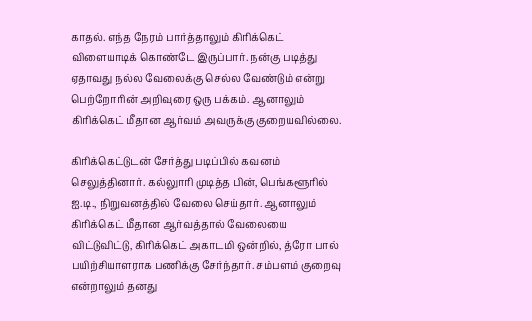காதல். எந்த நேரம் பார்த்தாலும் கிரிக்கெட் விளையாடிக் கொண்டே இருப்பார். நன்கு படித்து ஏதாவது நல்ல வேலைக்கு செல்ல வேண்டும் என்று பெற்றோரின் அறிவுரை ஒரு பக்கம். ஆனாலும் கிரிக்கெட் மீதான ஆர்வம் அவருக்கு குறையவில்லை.

கிரிக்கெட்டுடன் சேர்த்து படிப்பில் கவனம் செலுத்தினார். கல்லுாரி முடித்த பின், பெங்களூரில் ஐ.டி., நிறுவனத்தில் வேலை செய்தார். ஆனாலும் கிரிக்கெட் மீதான ஆர்வத்தால் வேலையை விட்டுவிட்டு, கிரிக்கெட் அகாடமி ஒன்றில், த்ரோ பால் பயிற்சியாளராக பணிக்கு சேர்ந்தார். சம்பளம் குறைவு என்றாலும் தனது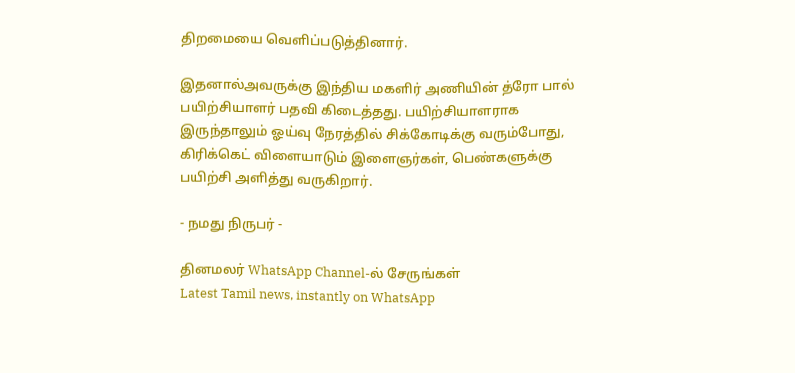திறமையை வெளிப்படுத்தினார்.

இதனால்அவருக்கு இந்திய மகளிர் அணியின் த்ரோ பால் பயிற்சியாளர் பதவி கிடைத்தது. பயிற்சியாளராக இருந்தாலும் ஓய்வு நேரத்தில் சிக்கோடிக்கு வரும்போது, கிரிக்கெட் விளையாடும் இளைஞர்கள், பெண்களுக்கு பயிற்சி அளித்து வருகிறார்.

- நமது நிருபர் -

தினமலர் WhatsApp Channel-ல் சேருங்கள்
Latest Tamil news, instantly on WhatsApp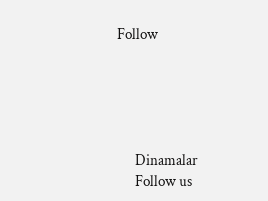Follow





      Dinamalar
      Follow us